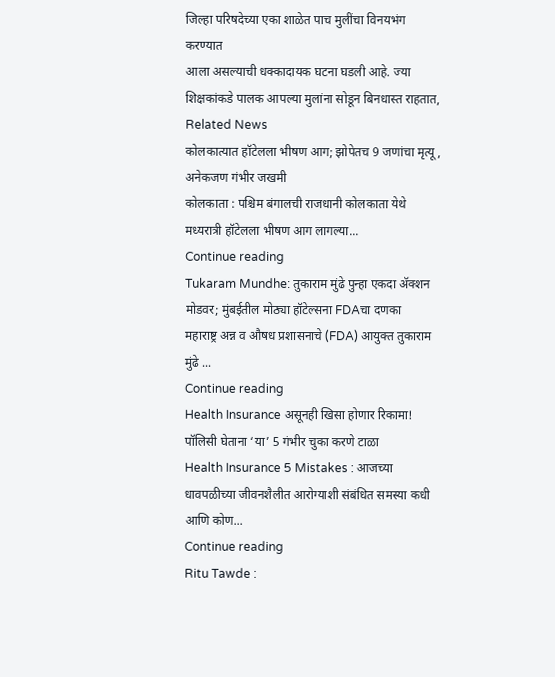जिल्हा परिषदेच्या एका शाळेत पाच मुलींचा विनयभंग करण्यात
आला असल्याची धक्कादायक घटना घडली आहे. ज्या
शिक्षकांकडे पालक आपल्या मुलांना सोडून बिनधास्त राहतात,
Related News
कोलकात्यात हॉटेलला भीषण आग; झोपेतच 9 जणांचा मृत्यू, अनेकजण गंभीर जखमी
कोलकाता : पश्चिम बंगालची राजधानी कोलकाता येथे मध्यरात्री हॉटेलला भीषण आग लागल्या...
Continue reading
Tukaram Mundhe: तुकाराम मुंढे पुन्हा एकदा ॲक्शन मोडवर; मुंबईतील मोठ्या हॉटेल्सना FDAचा दणका
महाराष्ट्र अन्न व औषध प्रशासनाचे (FDA) आयुक्त तुकाराम मुंढे ...
Continue reading
Health Insurance असूनही खिसा होणार रिकामा! पॉलिसी घेताना ‘या’ 5 गंभीर चुका करणे टाळा
Health Insurance 5 Mistakes : आजच्या धावपळीच्या जीवनशैलीत आरोग्याशी संबंधित समस्या कधी आणि कोण...
Continue reading
Ritu Tawde :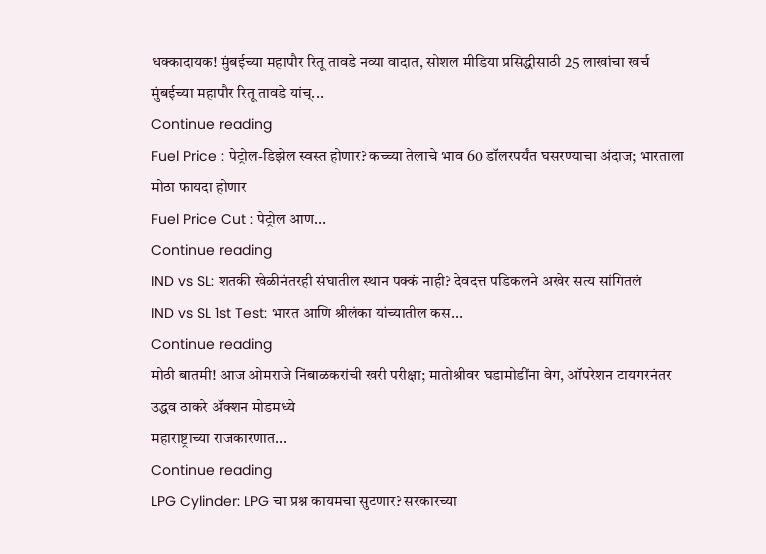धक्कादायक! मुंबईच्या महापौर रितू तावडे नव्या वादात, सोशल मीडिया प्रसिद्धीसाठी 25 लाखांचा खर्च
मुंबईच्या महापौर रितू तावडे यांच्...
Continue reading
Fuel Price : पेट्रोल-डिझेल स्वस्त होणार? कच्च्या तेलाचे भाव 60 डॉलरपर्यंत घसरण्याचा अंदाज; भारताला मोठा फायदा होणार
Fuel Price Cut : पेट्रोल आण...
Continue reading
IND vs SL: शतकी खेळीनंतरही संघातील स्थान पक्कं नाही? देवदत्त पडिकलने अखेर सत्य सांगितलं
IND vs SL 1st Test: भारत आणि श्रीलंका यांच्यातील कस...
Continue reading
मोठी बातमी! आज ओमराजे निंबाळकरांची खरी परीक्षा; मातोश्रीवर घडामोडींना वेग, ऑपरेशन टायगरनंतर उद्धव ठाकरे ॲक्शन मोडमध्ये
महाराष्ट्राच्या राजकारणात...
Continue reading
LPG Cylinder: LPG चा प्रश्न कायमचा सुटणार? सरकारच्या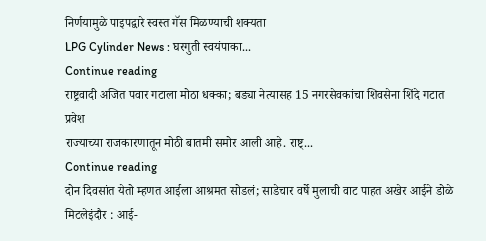निर्णयामुळे पाइपद्वारे स्वस्त गॅस मिळण्याची शक्यता
LPG Cylinder News : घरगुती स्वयंपाका...
Continue reading
राष्ट्रवादी अजित पवार गटाला मोठा धक्का; बड्या नेत्यासह 15 नगरसेवकांचा शिवसेना शिंदे गटात प्रवेश
राज्याच्या राजकारणातून मोठी बातमी समोर आली आहे. राष्ट्...
Continue reading
दोन दिवसांत येतो म्हणत आईला आश्रमत सोडलं; साडेचार वर्षे मुलाची वाट पाहत अखेर आईने डोळे मिटलेइंदौर : आई-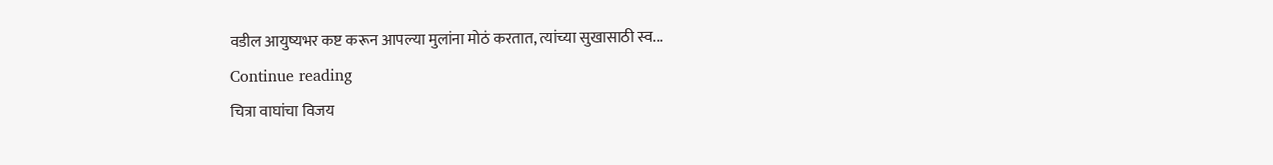वडील आयुष्यभर कष्ट करून आपल्या मुलांना मोठं करतात, त्यांच्या सुखासाठी स्व...
Continue reading
चित्रा वाघांचा विजय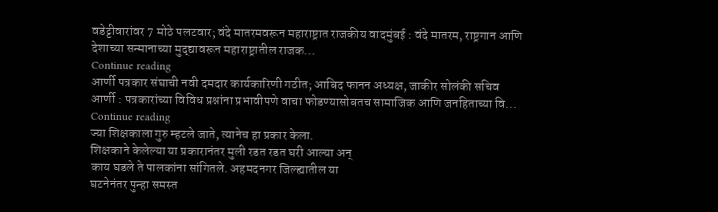वडेट्टीवारांवर 7 मोठे पलटवार; वंदे मातरमवरून महाराष्ट्रात राजकीय वादमुंबई : वंदे मातरम, राष्ट्रगान आणि देशाच्या सन्मानाच्या मुद्द्यावरून महाराष्ट्रातील राजक...
Continue reading
आर्णी पत्रकार संघाची नवी दमदार कार्यकारिणी गठीत; आबिद फानन अध्यक्ष, जाकीर सोलंकी सचिव
आर्णी : पत्रकारांच्या विविध प्रश्नांना प्रभावीपणे वाचा फोडण्यासोबतच सामाजिक आणि जनहिताच्या वि...
Continue reading
ज्या शिक्षकाला गुरु म्हटले जाते, त्यानेच हा प्रकार केला.
शिक्षकाने केलेल्या या प्रकारानंतर मुली रडत रडत घरी आल्या अन्
काय घडले ते पालकांना सांगितले. अहमदनगर जिल्ह्यातील या
घटनेनंतर पुन्हा समस्त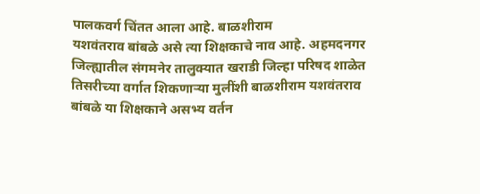पालकवर्ग चिंतत आला आहे. बाळशीराम
यशवंतराव बांबळे असे त्या शिक्षकाचे नाव आहे. अहमदनगर
जिल्ह्यातील संगमनेर तालुक्यात खराडी जिल्हा परिषद शाळेत
तिसरीच्या वर्गात शिकणाऱ्या मुलींशी बाळशीराम यशवंतराव
बांबळे या शिक्षकाने असभ्य वर्तन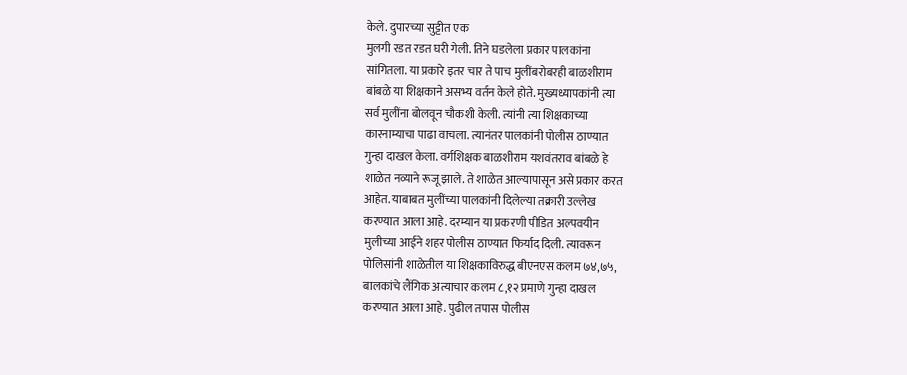केले. दुपारच्या सुट्टीत एक
मुलगी रडत रडत घरी गेली. तिने घडलेला प्रकार पालकांना
सांगितला. या प्रकारे इतर चार ते पाच मुलींबरोबरही बाळशीराम
बांबळे या शिक्षकाने असभ्य वर्तन केले होते. मुख्यध्यापकांनी त्या
सर्व मुलींना बोलवून चौकशी केली. त्यांनी त्या शिक्षकाच्या
कारनाम्याचा पाढा वाचला. त्यानंतर पालकांनी पोलीस ठाण्यात
गुन्हा दाखल केला. वर्गशिक्षक बाळशीराम यशवंतराव बांबळे हे
शाळेत नव्याने रूजू झाले. ते शाळेत आल्यापासून असे प्रकार करत
आहेत. याबाबत मुलींच्या पालकांनी दिलेल्या तक्रारी उल्लेख
करण्यात आला आहे. दरम्यान या प्रकरणी पीडित अल्पवयीन
मुलीच्या आईने शहर पोलीस ठाण्यात फिर्याद दिली. त्यावरून
पोलिसांनी शाळेतील या शिक्षकाविरुद्ध बीएनएस कलम ७४,७५,
बालकांचे लैंगिक अत्याचार कलम ८,१२ प्रमाणे गुन्हा दाखल
करण्यात आला आहे. पुढील तपास पोलीस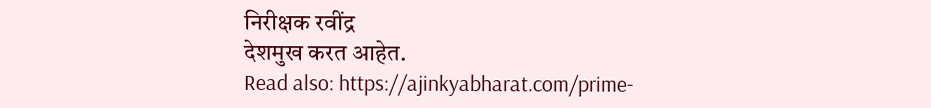निरीक्षक रवींद्र
देशमुख करत आहेत.
Read also: https://ajinkyabharat.com/prime-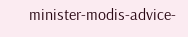minister-modis-advice-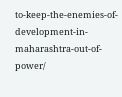to-keep-the-enemies-of-development-in-maharashtra-out-of-power/